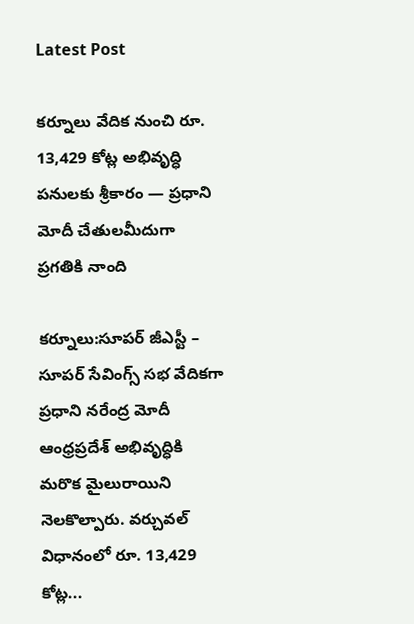Latest Post

కర్నూలు వేదిక నుంచి రూ. 13,429 కోట్ల అభివృద్ధి పనులకు శ్రీకారం — ప్రధాని మోదీ చేతులమీదుగా ప్రగతికి నాంది

కర్నూలు:సూపర్ జీఎస్టీ – సూపర్ సేవింగ్స్ సభ వేదికగా ప్రధాని నరేంద్ర మోదీ ఆంధ్రప్రదేశ్ అభివృద్ధికి మరొక మైలురాయిని నెలకొల్పారు. వర్చువల్ విధానంలో రూ. 13,429 కోట్ల...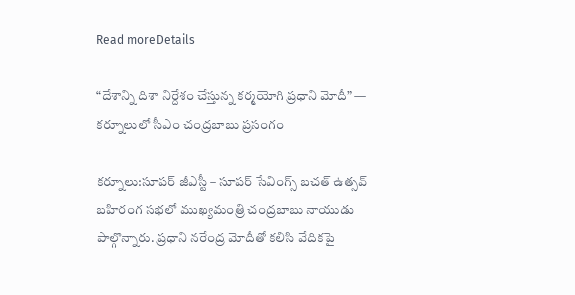Read moreDetails

“దేశాన్ని దిశా నిర్దేశం చేస్తున్న కర్మయోగి ప్రధాని మోదీ” — కర్నూలులో సీఎం చంద్రబాబు ప్రసంగం

కర్నూలు:సూపర్ జీఎస్టీ – సూపర్ సేవింగ్స్ బచత్ ఉత్సవ్ బహిరంగ సభలో ముఖ్యమంత్రి చంద్రబాబు నాయుడు పాల్గొన్నారు. ప్రధాని నరేంద్ర మోదీతో కలిసి వేదికపై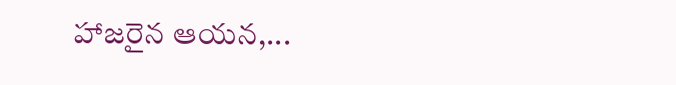హాజరైన ఆయన,...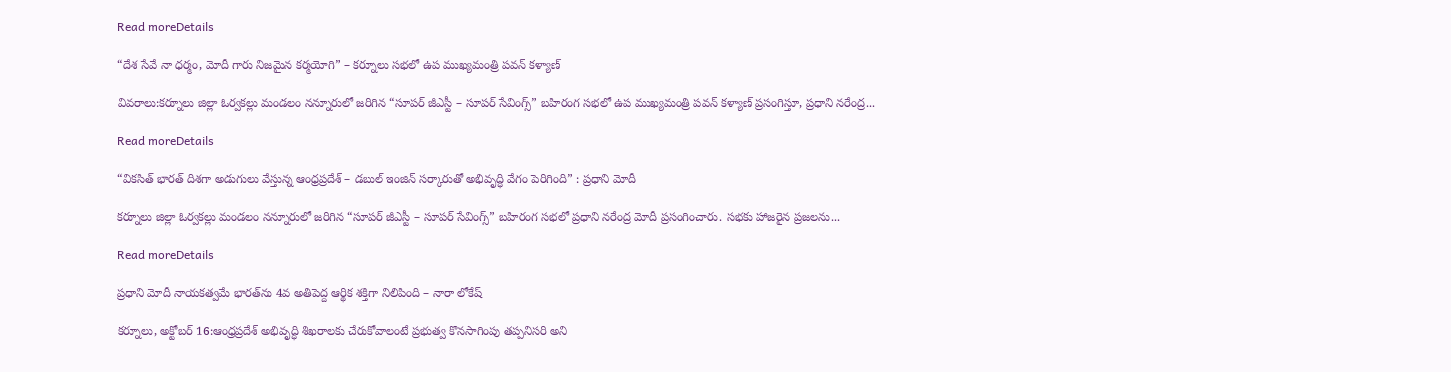Read moreDetails

“దేశ సేవే నా ధర్మం, మోదీ గారు నిజమైన కర్మయోగి” – కర్నూలు సభలో ఉప ముఖ్యమంత్రి పవన్ కళ్యాణ్

వివరాలు:కర్నూలు జిల్లా ఓర్వకల్లు మండలం నన్నూరులో జరిగిన “సూపర్ జీఎస్టీ – సూపర్ సేవింగ్స్” బహిరంగ సభలో ఉప ముఖ్యమంత్రి పవన్ కళ్యాణ్ ప్రసంగిస్తూ, ప్రధాని నరేంద్ర...

Read moreDetails

“వికసిత్ భారత్ దిశగా అడుగులు వేస్తున్న ఆంధ్రప్రదేశ్‌ – డబుల్ ఇంజిన్ సర్కారుతో అభివృద్ధి వేగం పెరిగింది” : ప్రధాని మోదీ

కర్నూలు జిల్లా ఓర్వకల్లు మండలం నన్నూరులో జరిగిన “సూపర్ జీఎస్టీ – సూపర్ సేవింగ్స్” బహిరంగ సభలో ప్రధాని నరేంద్ర మోదీ ప్రసంగించారు. సభకు హాజరైన ప్రజలను...

Read moreDetails

ప్రధాని మోదీ నాయకత్వమే భారత్‌ను 4వ అతిపెద్ద ఆర్థిక శక్తిగా నిలిపింది – నారా లోకేష్

కర్నూలు, అక్టోబర్ 16:ఆంధ్రప్రదేశ్ అభివృద్ధి శిఖరాలకు చేరుకోవాలంటే ప్రభుత్వ కొనసాగింపు తప్పనిసరి అని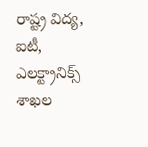రాష్ట్ర విద్య, ఐటీ, ఎలక్ట్రానిక్స్ శాఖల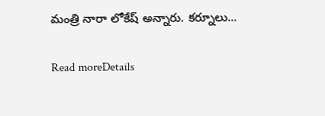మంత్రి నారా లోకేష్ అన్నారు. కర్నూలు...

Read moreDetails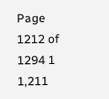Page 1212 of 1294 1 1,211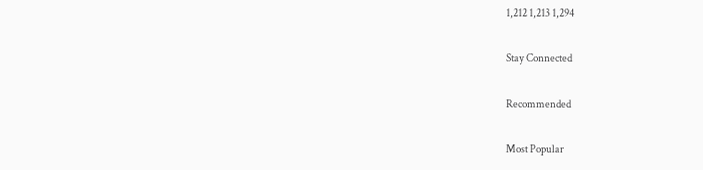1,212 1,213 1,294

Stay Connected

Recommended

Most Popular